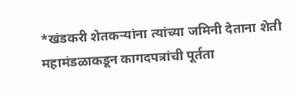*खंडकरी शेतकऱ्यांना त्यांच्या जमिनी देताना शेती महामंडळाकडून कागदपत्रांची पूर्तता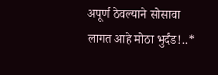अपूर्ण ठेवल्याने सोसावा लागत आहे मोठा भुर्दंड!..*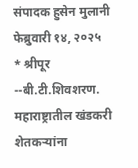संपादक हुसेन मुलानी
फेब्रुवारी १४, २०२५
* श्रीपूर --बी.टी.शिवशरण. महाराष्ट्रातील खंडकरी शेतकऱ्यांना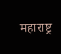महाराष्ट्र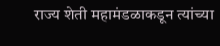राज्य शेती महामंडळाकडून त्यांच्या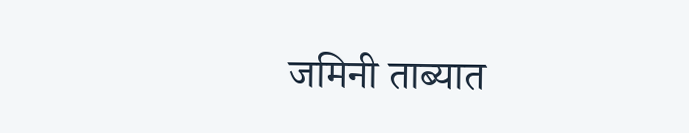जमिनी ताब्यात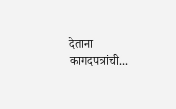देताना कागदपत्रांची...